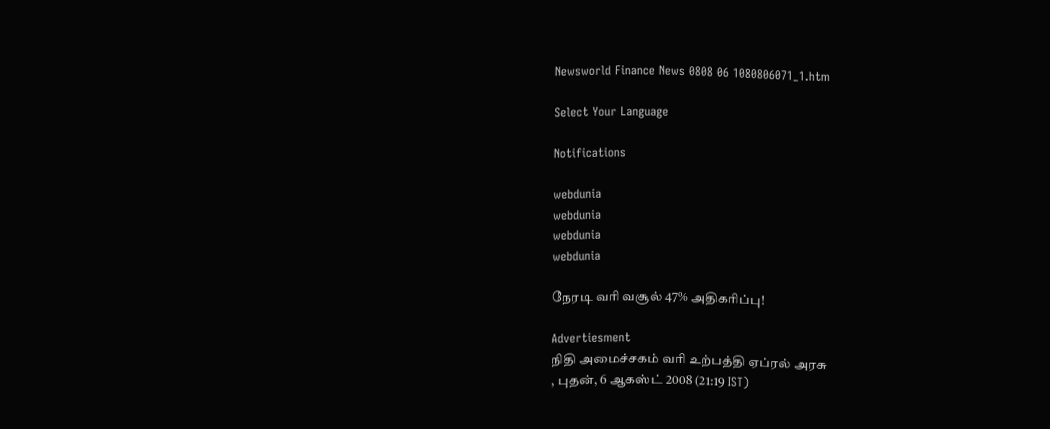Newsworld Finance News 0808 06 1080806071_1.htm

Select Your Language

Notifications

webdunia
webdunia
webdunia
webdunia

நேரடி வரி வசூல் 47% அதிகரிப்பு!

Advertiesment
நிதி அமைச்சகம் வரி உற்பத்தி ஏப்ரல் அரசு
, புதன், 6 ஆகஸ்ட் 2008 (21:19 IST)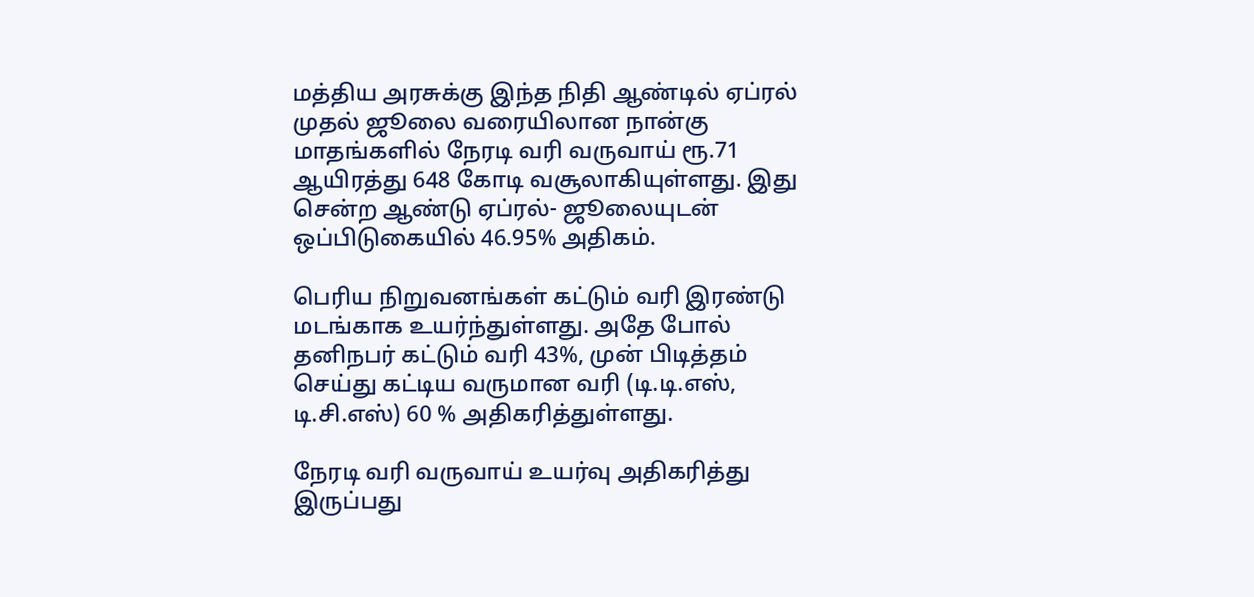மத்திய அரசுக்கு இந்த நிதி ஆண்டில் ஏப்ரல் முதல் ஜூலை வரையிலான நான்கு மாதங்களில் நேரடி வரி வருவாய் ரூ.71 ஆயிரத்து 648 கோடி வசூலாகியுள்ளது. இது சென்ற ஆண்டு ஏப்ரல்- ஜூலையுடன் ஒப்பிடுகையில் 46.95% அதிகம்.

பெரிய நிறுவனங்கள் கட்டும் வரி இரண்டு மடங்காக உயர்ந்துள்ளது. அதே போல் தனிநபர் கட்டும் வரி 43%, முன் பிடித்தம் செய்து கட்டிய வருமான வரி (டி.டி.எஸ், டி.சி.எஸ்) 60 % அதிகரித்துள்ளது.

நேரடி வரி வருவாய் உயர்வு அதிகரித்து இருப்பது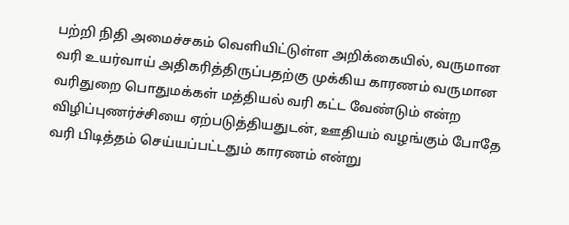பற்றி நிதி அமைச்சகம் வெளியிட்டுள்ள அறிக்கையில், வருமான வரி உயர்வாய் அதிகரித்திருப்பதற்கு முக்கிய காரணம் வருமான வரிதுறை பொதுமக்கள் மத்தியல் வரி கட்ட வேண்டும் என்ற விழிப்புணர்ச்சியை ஏற்படுத்தியதுடன், ஊதியம் வழங்கும் போதே வரி பிடித்தம் செய்யப்பட்டதும் காரணம் என்று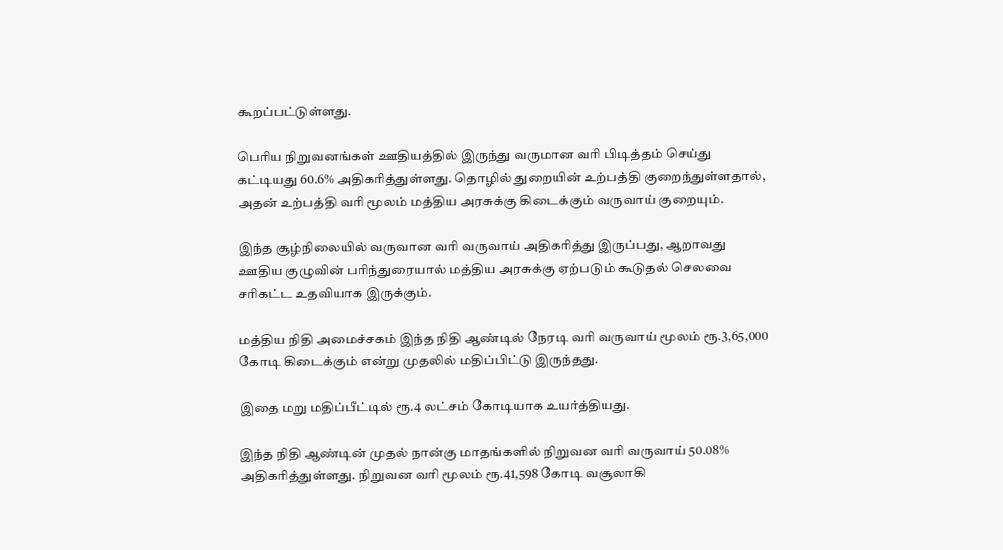கூறப்பட்டுள்ளது.

பெரிய நிறுவனங்கள் ஊதியத்தில் இருந்து வருமான வரி பிடித்தம் செய்து கட்டியது 60.6% அதிகரித்துள்ளது. தொழில் துறையின் உற்பத்தி குறைந்துள்ளதால், அதன் உற்பத்தி வரி மூலம் மத்திய அரசுக்கு கிடைக்கும் வருவாய் குறையும்.

இந்த சூழ்நிலையில் வருவான வரி வருவாய் அதிகரித்து இருப்பது, ஆறாவது ஊதிய குழுவின் பரிந்துரையால் மத்திய அரசுக்கு ஏற்படும் கூடுதல் செலவை சரிகட்ட உதவியாக இருக்கும்.

மத்திய நிதி அமைச்சகம் இந்த நிதி ஆண்டில் நேரடி வரி வருவாய் மூலம் ரூ.3,65,000 கோடி கிடைக்கும் என்று முதலில் மதிப்பிட்டு இருந்தது.

இதை மறு மதிப்பீட்டில் ரூ.4 லட்சம் கோடியாக உயர்த்தியது.

இந்த நிதி ஆண்டின் முதல் நான்கு மாதங்களில் நிறுவன வரி வருவாய் 50.08% அதிகரித்துள்ளது. நிறுவன வரி மூலம் ரூ.41,598 கோடி வசூலாகி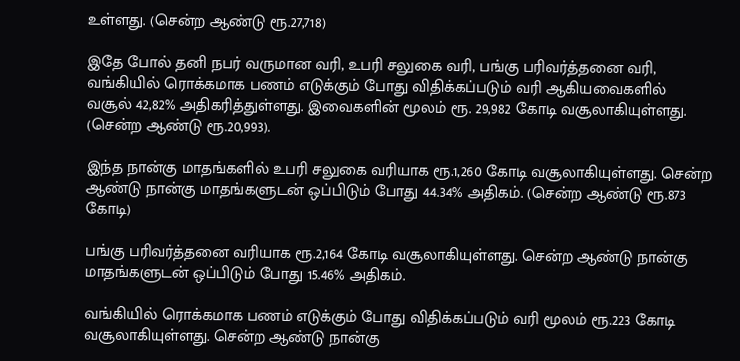உள்ளது. (சென்ற ஆண்டு ரூ.27,718)

இதே போல் தனி நபர் வருமான வரி, உபரி சலுகை வரி, பங்கு பரிவர்த்தனை வரி, வங்கியில் ரொக்கமாக பணம் எடுக்கும் போது விதிக்கப்படும் வரி ஆகியவைகளில் வசூல் 42,82% அதிகரித்துள்ளது. இவைகளின் மூலம் ரூ. 29,982 கோடி வசூலாகியுள்ளது. (சென்ற ஆண்டு ரூ.20,993).

இந்த நான்கு மாதங்களில் உபரி சலுகை வரியாக ரூ.1,260 கோடி வசூலாகியுள்ளது. சென்ற ஆண்டு நான்கு மாதங்களுடன் ஒப்பிடும் போது 44.34% அதிகம். (சென்ற ஆண்டு ரூ.873 கோடி)

பங்கு பரிவர்த்தனை வரியாக ரூ.2,164 கோடி வசூலாகியுள்ளது. சென்ற ஆண்டு நான்கு மாதங்களுடன் ஒப்பிடும் போது 15.46% அதிகம்.

வங்கியில் ரொக்கமாக பணம் எடுக்கும் போது விதிக்கப்படும் வரி மூலம் ரூ.223 கோடி வசூலாகியுள்ளது. சென்ற ஆண்டு நான்கு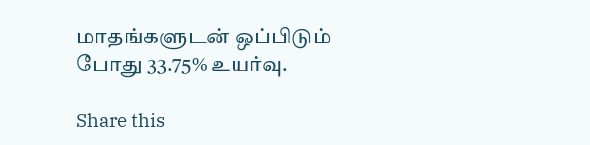மாதங்களுடன் ஒப்பிடும் போது 33.75% உயர்வு.

Share this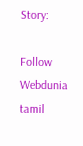Story:

Follow Webdunia tamil